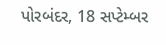પોરબંદર, 18 સપ્ટેમ્બર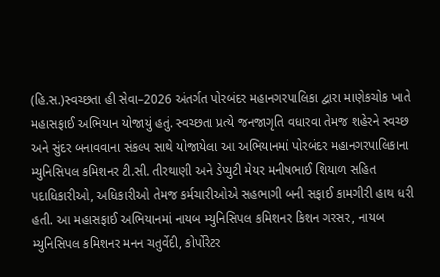(હિ.સ.)સ્વચ્છતા હી સેવા–2026 અંતર્ગત પોરબંદર મહાનગરપાલિકા દ્વારા માણેકચોક ખાતે મહાસફાઈ અભિયાન યોજાયું હતું. સ્વચ્છતા પ્રત્યે જનજાગૃતિ વધારવા તેમજ શહેરને સ્વચ્છ અને સુંદર બનાવવાના સંકલ્પ સાથે યોજાયેલા આ અભિયાનમાં પોરબંદર મહાનગરપાલિકાના મ્યુનિસિપલ કમિશનર ટી.સી. તીરથાણી અને ડેપ્યુટી મેયર મનીષભાઈ શિયાળ સહિત પદાધિકારીઓ, અધિકારીઓ તેમજ કર્મચારીઓએ સહભાગી બની સફાઈ કામગીરી હાથ ધરી હતી. આ મહાસફાઈ અભિયાનમાં નાયબ મ્યુનિસિપલ કમિશનર કિશન ગરસર, નાયબ મ્યુનિસિપલ કમિશનર મનન ચતુર્વેદી, કોર્પોરેટર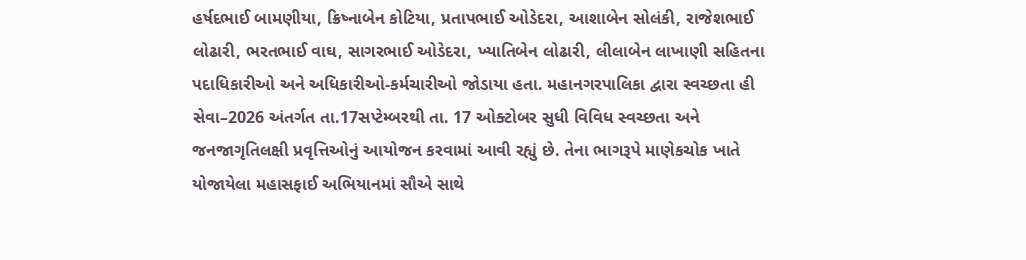હર્ષદભાઈ બામણીયા, ક્રિષ્નાબેન કોટિયા, પ્રતાપભાઈ ઓડેદરા, આશાબેન સોલંકી, રાજેશભાઈ લોઢારી, ભરતભાઈ વાઘ, સાગરભાઈ ઓડેદરા, ખ્યાતિબેન લોઢારી, લીલાબેન લાખાણી સહિતના પદાધિકારીઓ અને અધિકારીઓ-કર્મચારીઓ જોડાયા હતા. મહાનગરપાલિકા દ્વારા સ્વચ્છતા હી સેવા–2026 અંતર્ગત તા.17સપ્ટેમ્બરથી તા. 17 ઓક્ટોબર સુધી વિવિધ સ્વચ્છતા અને જનજાગૃતિલક્ષી પ્રવૃત્તિઓનું આયોજન કરવામાં આવી રહ્યું છે. તેના ભાગરૂપે માણેકચોક ખાતે યોજાયેલા મહાસફાઈ અભિયાનમાં સૌએ સાથે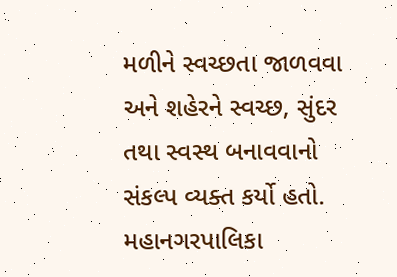મળીને સ્વચ્છતા જાળવવા અને શહેરને સ્વચ્છ, સુંદર તથા સ્વસ્થ બનાવવાનો સંકલ્પ વ્યક્ત કર્યો હતો. મહાનગરપાલિકા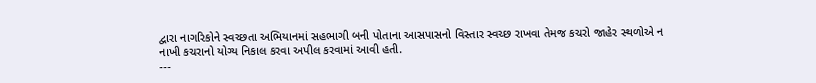દ્વારા નાગરિકોને સ્વચ્છતા અભિયાનમાં સહભાગી બની પોતાના આસપાસનો વિસ્તાર સ્વચ્છ રાખવા તેમજ કચરો જાહેર સ્થળોએ ન નાખી કચરાનો યોગ્ય નિકાલ કરવા અપીલ કરવામાં આવી હતી.
---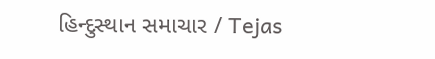હિન્દુસ્થાન સમાચાર / Tejas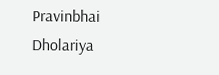Pravinbhai Dholariya